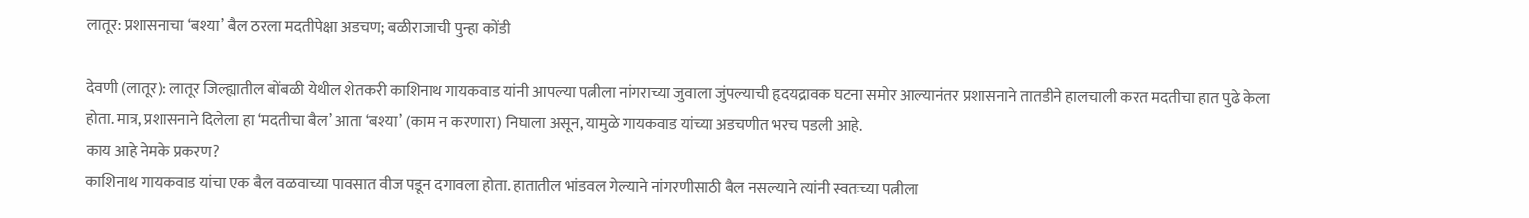लातूर: प्रशासनाचा ‘बश्या’ बैल ठरला मदतीपेक्षा अडचण; बळीराजाची पुन्हा कोंडी

देवणी (लातूर): लातूर जिल्ह्यातील बोंबळी येथील शेतकरी काशिनाथ गायकवाड यांनी आपल्या पत्नीला नांगराच्या जुवाला जुंपल्याची हृदयद्रावक घटना समोर आल्यानंतर प्रशासनाने तातडीने हालचाली करत मदतीचा हात पुढे केला होता. मात्र, प्रशासनाने दिलेला हा ‘मदतीचा बैल’ आता ‘बश्या’ (काम न करणारा) निघाला असून, यामुळे गायकवाड यांच्या अडचणीत भरच पडली आहे.
काय आहे नेमके प्रकरण?
काशिनाथ गायकवाड यांचा एक बैल वळवाच्या पावसात वीज पडून दगावला होता. हातातील भांडवल गेल्याने नांगरणीसाठी बैल नसल्याने त्यांनी स्वतःच्या पत्नीला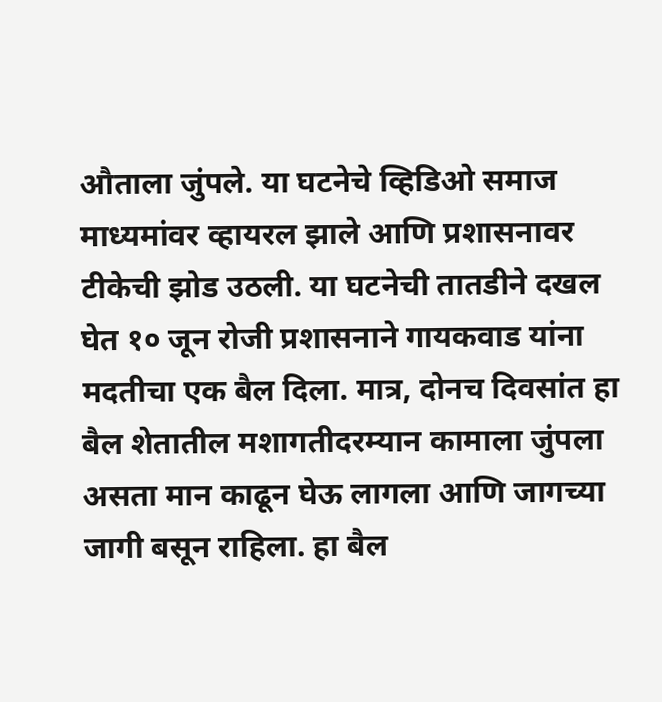औताला जुंपले. या घटनेचे व्हिडिओ समाज माध्यमांवर व्हायरल झाले आणि प्रशासनावर टीकेची झोड उठली. या घटनेची तातडीने दखल घेत १० जून रोजी प्रशासनाने गायकवाड यांना मदतीचा एक बैल दिला. मात्र, दोनच दिवसांत हा बैल शेतातील मशागतीदरम्यान कामाला जुंपला असता मान काढून घेऊ लागला आणि जागच्या जागी बसून राहिला. हा बैल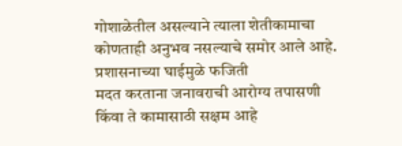गोशाळेतील असल्याने त्याला शेतीकामाचा कोणताही अनुभव नसल्याचे समोर आले आहे.
प्रशासनाच्या घाईमुळे फजिती
मदत करताना जनावराची आरोग्य तपासणी किंवा ते कामासाठी सक्षम आहे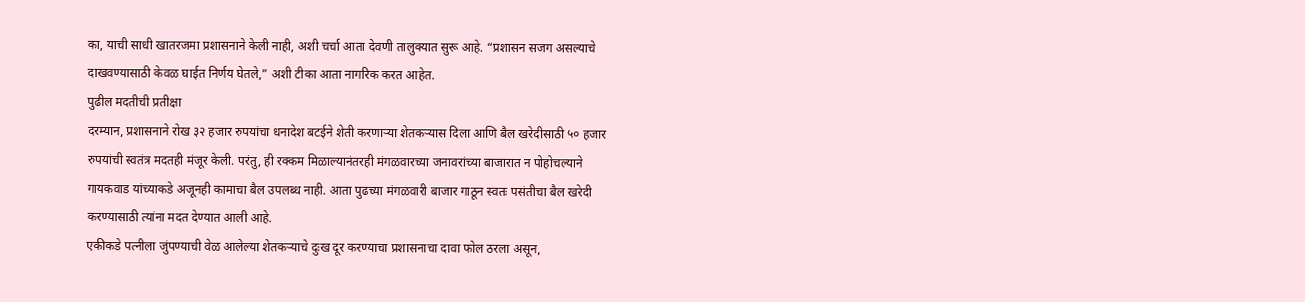का, याची साधी खातरजमा प्रशासनाने केली नाही, अशी चर्चा आता देवणी तालुक्यात सुरू आहे. “प्रशासन सजग असल्याचे दाखवण्यासाठी केवळ घाईत निर्णय घेतले,” अशी टीका आता नागरिक करत आहेत.
पुढील मदतीची प्रतीक्षा
दरम्यान, प्रशासनाने रोख ३२ हजार रुपयांचा धनादेश बटईने शेती करणाऱ्या शेतकऱ्यास दिला आणि बैल खरेदीसाठी ५० हजार रुपयांची स्वतंत्र मदतही मंजूर केली. परंतु, ही रक्कम मिळाल्यानंतरही मंगळवारच्या जनावरांच्या बाजारात न पोहोचल्याने गायकवाड यांच्याकडे अजूनही कामाचा बैल उपलब्ध नाही. आता पुढच्या मंगळवारी बाजार गाठून स्वतः पसंतीचा बैल खरेदी करण्यासाठी त्यांना मदत देण्यात आली आहे.
एकीकडे पत्नीला जुंपण्याची वेळ आलेल्या शेतकऱ्याचे दुःख दूर करण्याचा प्रशासनाचा दावा फोल ठरला असून,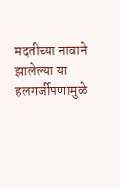मदतीच्या नावाने झालेल्या या हलगर्जीपणामुळे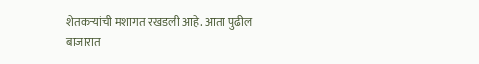शेतकऱ्यांची मशागत रखडली आहे. आता पुढील बाजारात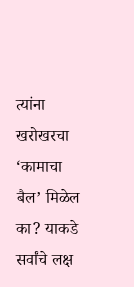त्यांना खरोखरचा ‘कामाचा बैल’ मिळेल का? याकडे सर्वांचे लक्ष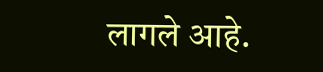लागले आहे.